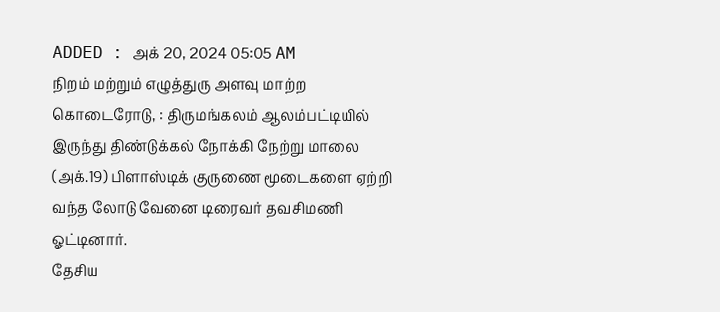ADDED : அக் 20, 2024 05:05 AM
நிறம் மற்றும் எழுத்துரு அளவு மாற்ற
கொடைரோடு, : திருமங்கலம் ஆலம்பட்டியில் இருந்து திண்டுக்கல் நோக்கி நேற்று மாலை (அக்.19) பிளாஸ்டிக் குருணை மூடைகளை ஏற்றி வந்த லோடு வேனை டிரைவர் தவசிமணி ஓட்டினார்.
தேசிய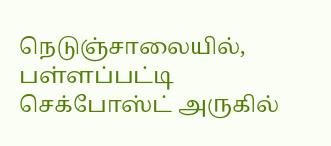நெடுஞ்சாலையில், பள்ளப்பட்டி செக்போஸ்ட் அருகில்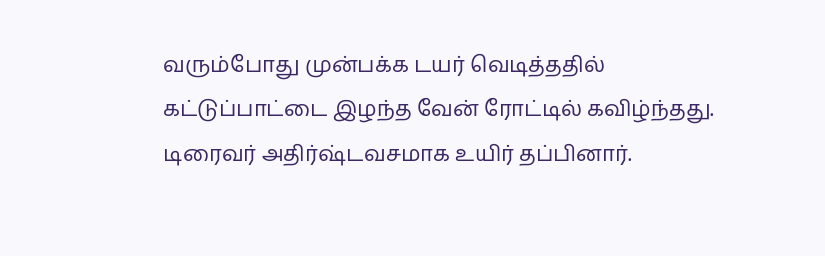வரும்போது முன்பக்க டயர் வெடித்ததில் கட்டுப்பாட்டை இழந்த வேன் ரோட்டில் கவிழ்ந்தது. டிரைவர் அதிர்ஷ்டவசமாக உயிர் தப்பினார்.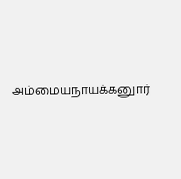அம்மையநாயக்கனுார்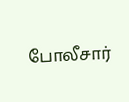போலீசார்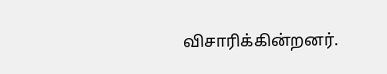விசாரிக்கின்றனர்.